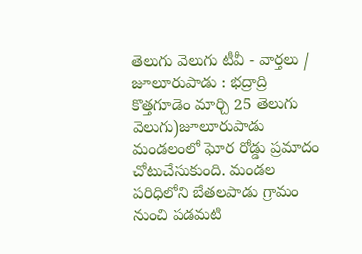తెలుగు వెలుగు టీవీ - వార్తలు / జూలూరుపాడు : భద్రాద్రి కొత్తగూడెం మార్చి 25 తెలుగు వెలుగు)జూలూరుపాడు మండలంలో ఘోర రోడ్డు ప్రమాదం చోటుచేసుకుంది. మండల పరిధిలోని బేతలపాడు గ్రామం నుంచి పడమటి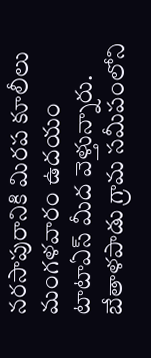నరసాపురానికి మిరప కూలీలు మంగళవారం ఉదయం టాటాఏస్ మీద వెళ్తున్నారు. బేతాళపాడు గ్రామ సమీపంలోని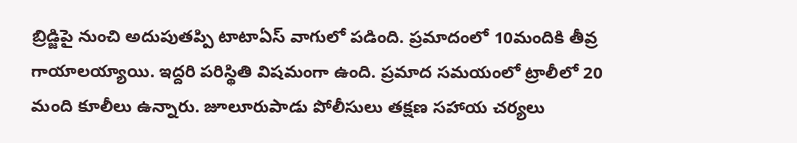బ్రిడ్జిపై నుంచి అదుపుతప్పి టాటాఏస్ వాగులో పడింది. ప్రమాదంలో 10మందికి తీవ్ర గాయాలయ్యాయి. ఇద్దరి పరిస్థితి విషమంగా ఉంది. ప్రమాద సమయంలో ట్రాలీలో 20 మంది కూలీలు ఉన్నారు. జూలూరుపాడు పోలీసులు తక్షణ సహాయ చర్యలు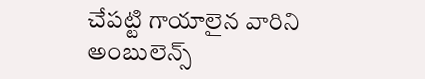చేపట్టి గాయాలైన వారిని అంబులెన్స్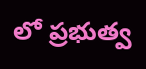లో ప్రభుత్వ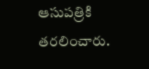ఆసుపత్రికి తరలించారు.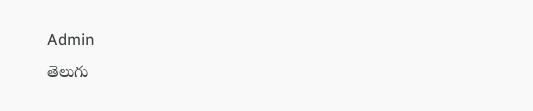Admin
తెలుగు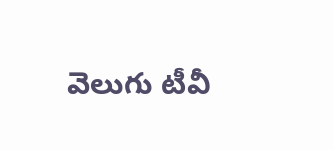వెలుగు టీవీ